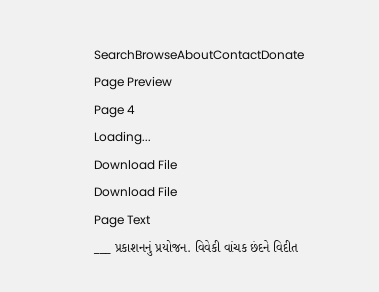SearchBrowseAboutContactDonate
Page Preview
Page 4
Loading...
Download File
Download File
Page Text
___ પ્રકાશનનું પ્રયોજન. વિવેકી વાંચક છંદને વિદીત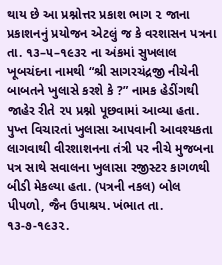થાય છે આ પ્રશ્નોત્તર પ્રકાશ ભાગ ૨ જાના પ્રકાશનનું પ્રયોજન એટલું જ કે વરશાસન પત્રના તા. ૧૩–૫–૧૯૩૨ ના અંકમાં સુખલાલ ખૂબચંદના નામથી “શ્રી સાગરચંદ્રજી નીચેની બાબતને ખુલાસે કરશે કે ?” નામક હેડીંગથી જાહેર રીતે ૨૫ પ્રશ્નો પૂછવામાં આવ્યા હતા. પુખ્ત વિચારતાં ખુલાસા આપવાની આવશ્યકતા લાગવાથી વીરશાશનના તંત્રી પર નીચે મુજબના પત્ર સાથે સવાલના ખુલાસા રજીસ્ટર કાગળથી બીડી મેકલ્યા હતા. (પત્રની નકલ) બોલ પીપળો, જૈન ઉપાશ્રય. ખંભાત તા. ૧૩-૭-૧૯૩૨.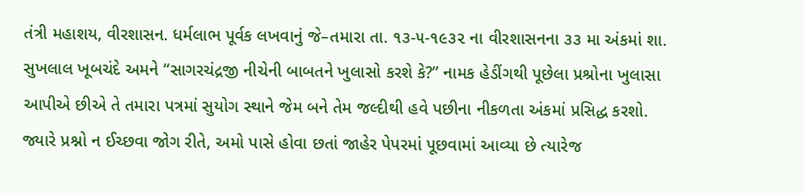તંત્રી મહાશય, વીરશાસન. ધર્મલાભ પૂર્વક લખવાનું જે–તમારા તા. ૧૩-૫-૧૯૩૨ ના વીરશાસનના ૩૩ મા અંકમાં શા. સુખલાલ ખૂબચંદે અમને “સાગરચંદ્રજી નીચેની બાબતને ખુલાસો કરશે કે?” નામક હેડીંગથી પૂછેલા પ્રશ્રોના ખુલાસા આપીએ છીએ તે તમારા પત્રમાં સુયોગ સ્થાને જેમ બને તેમ જલ્દીથી હવે પછીના નીકળતા અંકમાં પ્રસિદ્ધ કરશો. જ્યારે પ્રશ્નો ન ઈચ્છવા જોગ રીતે, અમો પાસે હોવા છતાં જાહેર પેપરમાં પૂછવામાં આવ્યા છે ત્યારેજ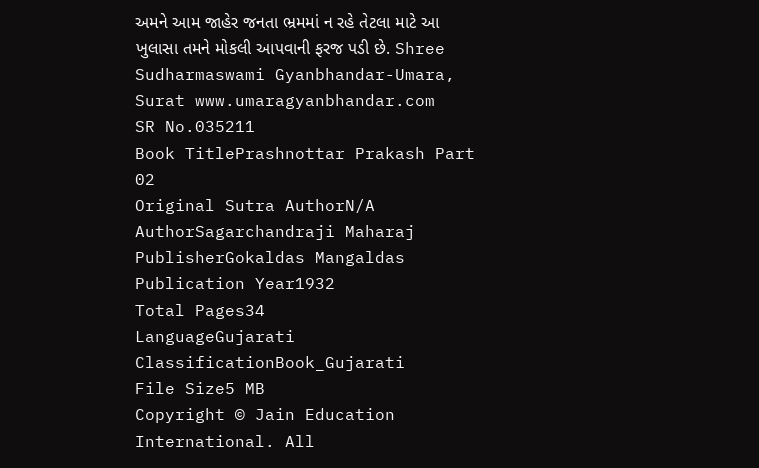અમને આમ જાહેર જનતા ભ્રમમાં ન રહે તેટલા માટે આ ખુલાસા તમને મોકલી આપવાની ફરજ પડી છે. Shree Sudharmaswami Gyanbhandar-Umara, Surat www.umaragyanbhandar.com
SR No.035211
Book TitlePrashnottar Prakash Part 02
Original Sutra AuthorN/A
AuthorSagarchandraji Maharaj
PublisherGokaldas Mangaldas
Publication Year1932
Total Pages34
LanguageGujarati
ClassificationBook_Gujarati
File Size5 MB
Copyright © Jain Education International. All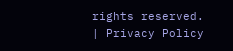rights reserved. | Privacy Policy